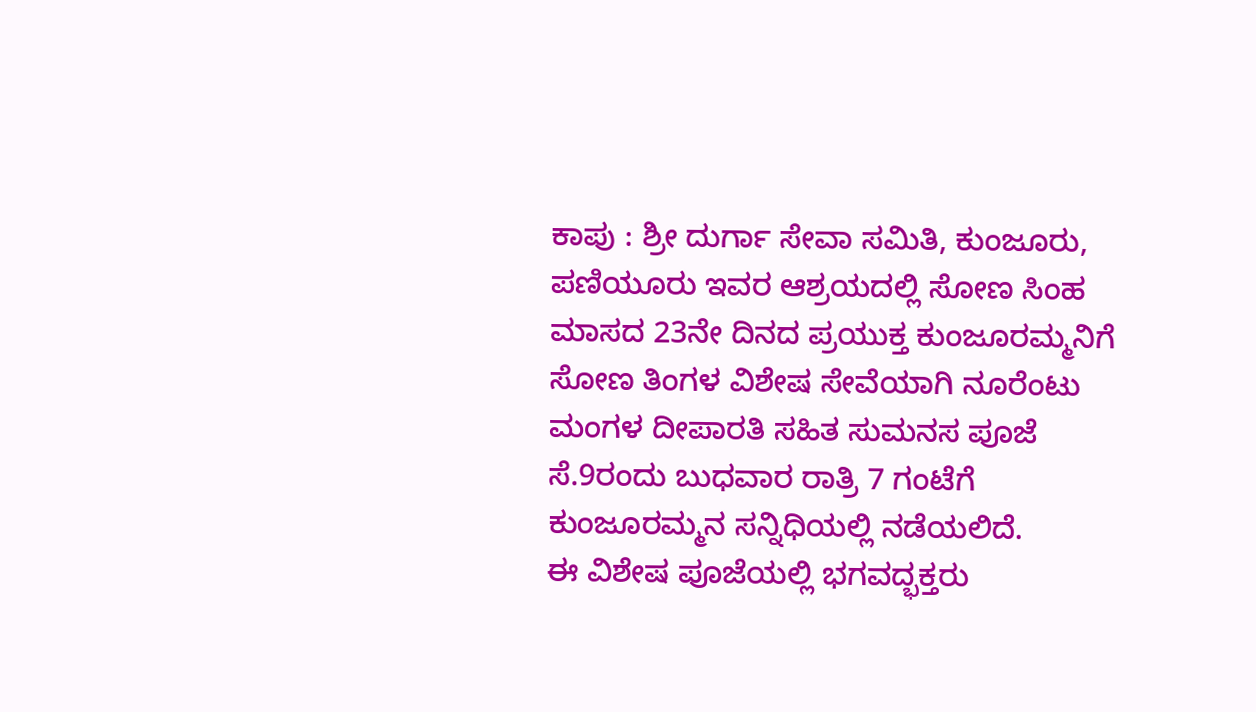ಕಾಪು : ಶ್ರೀ ದುರ್ಗಾ ಸೇವಾ ಸಮಿತಿ, ಕುಂಜೂರು, ಪಣಿಯೂರು ಇವರ ಆಶ್ರಯದಲ್ಲಿ ಸೋಣ ಸಿಂಹ ಮಾಸದ 23ನೇ ದಿನದ ಪ್ರಯುಕ್ತ ಕುಂಜೂರಮ್ಮನಿಗೆ ಸೋಣ ತಿಂಗಳ ವಿಶೇಷ ಸೇವೆಯಾಗಿ ನೂರೆಂಟು ಮಂಗಳ ದೀಪಾರತಿ ಸಹಿತ ಸುಮನಸ ಪೂಜೆ ಸೆ.9ರಂದು ಬುಧವಾರ ರಾತ್ರಿ 7 ಗಂಟೆಗೆ ಕುಂಜೂರಮ್ಮನ ಸನ್ನಿಧಿಯಲ್ಲಿ ನಡೆಯಲಿದೆ.
ಈ ವಿಶೇಷ ಪೂಜೆಯಲ್ಲಿ ಭಗವದ್ಭಕ್ತರು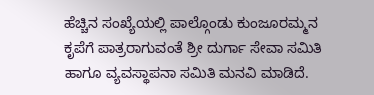ಹೆಚ್ಚಿನ ಸಂಖ್ಯೆಯಲ್ಲಿ ಪಾಲ್ಗೊಂಡು ಕುಂಜೂರಮ್ಮನ ಕೃಪೆಗೆ ಪಾತ್ರರಾಗುವಂತೆ ಶ್ರೀ ದುರ್ಗಾ ಸೇವಾ ಸಮಿತಿ ಹಾಗೂ ವ್ಯವಸ್ಥಾಪನಾ ಸಮಿತಿ ಮನವಿ ಮಾಡಿದೆ.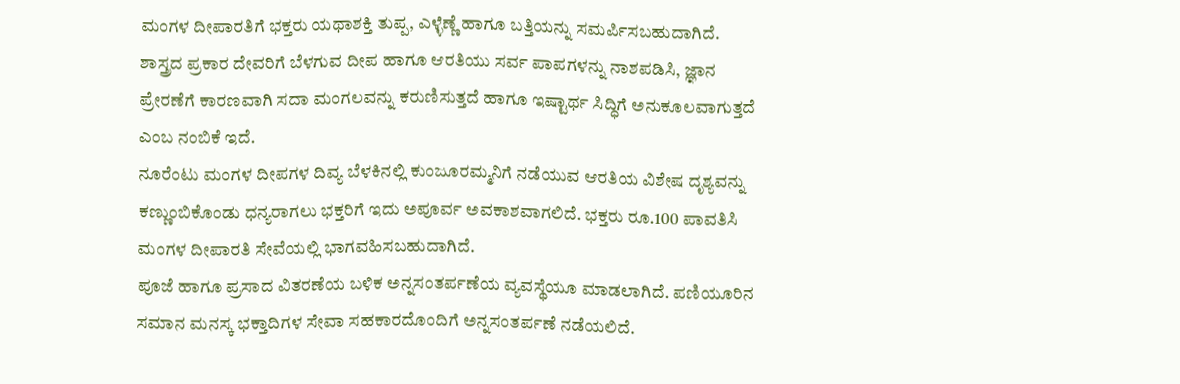ಮಂಗಳ ದೀಪಾರತಿಗೆ ಭಕ್ತರು ಯಥಾಶಕ್ತಿ ತುಪ್ಪ, ಎಳ್ಳೆಣ್ಣೆ ಹಾಗೂ ಬತ್ತಿಯನ್ನು ಸಮರ್ಪಿಸಬಹುದಾಗಿದೆ. ಶಾಸ್ತ್ರದ ಪ್ರಕಾರ ದೇವರಿಗೆ ಬೆಳಗುವ ದೀಪ ಹಾಗೂ ಆರತಿಯು ಸರ್ವ ಪಾಪಗಳನ್ನು ನಾಶಪಡಿಸಿ, ಜ್ಞಾನ ಪ್ರೇರಣೆಗೆ ಕಾರಣವಾಗಿ ಸದಾ ಮಂಗಲವನ್ನು ಕರುಣಿಸುತ್ತದೆ ಹಾಗೂ ಇಷ್ಟಾರ್ಥ ಸಿದ್ಧಿಗೆ ಅನುಕೂಲವಾಗುತ್ತದೆ ಎಂಬ ನಂಬಿಕೆ ಇದೆ.
ನೂರೆಂಟು ಮಂಗಳ ದೀಪಗಳ ದಿವ್ಯ ಬೆಳಕಿನಲ್ಲಿ ಕುಂಜೂರಮ್ಮನಿಗೆ ನಡೆಯುವ ಆರತಿಯ ವಿಶೇಷ ದೃಶ್ಯವನ್ನು ಕಣ್ಣುಂಬಿಕೊಂಡು ಧನ್ಯರಾಗಲು ಭಕ್ತರಿಗೆ ಇದು ಅಪೂರ್ವ ಅವಕಾಶವಾಗಲಿದೆ. ಭಕ್ತರು ರೂ.100 ಪಾವತಿಸಿ ಮಂಗಳ ದೀಪಾರತಿ ಸೇವೆಯಲ್ಲಿ ಭಾಗವಹಿಸಬಹುದಾಗಿದೆ.
ಪೂಜೆ ಹಾಗೂ ಪ್ರಸಾದ ವಿತರಣೆಯ ಬಳಿಕ ಅನ್ನಸಂತರ್ಪಣೆಯ ವ್ಯವಸ್ಥೆಯೂ ಮಾಡಲಾಗಿದೆ. ಪಣಿಯೂರಿನ ಸಮಾನ ಮನಸ್ಕ ಭಕ್ತಾದಿಗಳ ಸೇವಾ ಸಹಕಾರದೊಂದಿಗೆ ಅನ್ನಸಂತರ್ಪಣೆ ನಡೆಯಲಿದೆ.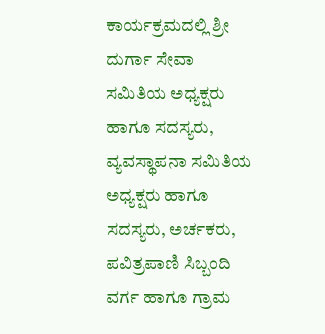ಕಾರ್ಯಕ್ರಮದಲ್ಲಿ ಶ್ರೀ ದುರ್ಗಾ ಸೇವಾ ಸಮಿತಿಯ ಅಧ್ಯಕ್ಷರು ಹಾಗೂ ಸದಸ್ಯರು, ವ್ಯವಸ್ಥಾಪನಾ ಸಮಿತಿಯ ಅಧ್ಯಕ್ಷರು ಹಾಗೂ ಸದಸ್ಯರು, ಅರ್ಚಕರು, ಪವಿತ್ರಪಾಣಿ ಸಿಬ್ಬಂದಿ ವರ್ಗ ಹಾಗೂ ಗ್ರಾಮ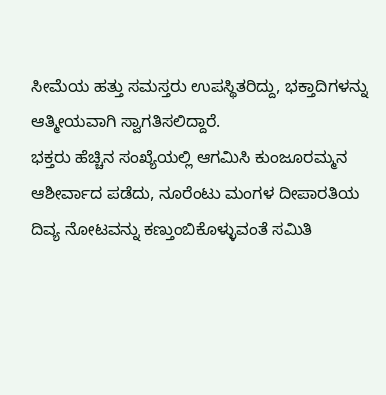ಸೀಮೆಯ ಹತ್ತು ಸಮಸ್ತರು ಉಪಸ್ಥಿತರಿದ್ದು, ಭಕ್ತಾದಿಗಳನ್ನು ಆತ್ಮೀಯವಾಗಿ ಸ್ವಾಗತಿಸಲಿದ್ದಾರೆ.
ಭಕ್ತರು ಹೆಚ್ಚಿನ ಸಂಖ್ಯೆಯಲ್ಲಿ ಆಗಮಿಸಿ ಕುಂಜೂರಮ್ಮನ ಆಶೀರ್ವಾದ ಪಡೆದು, ನೂರೆಂಟು ಮಂಗಳ ದೀಪಾರತಿಯ ದಿವ್ಯ ನೋಟವನ್ನು ಕಣ್ತುಂಬಿಕೊಳ್ಳುವಂತೆ ಸಮಿತಿ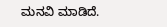ಮನವಿ ಮಾಡಿದೆ.